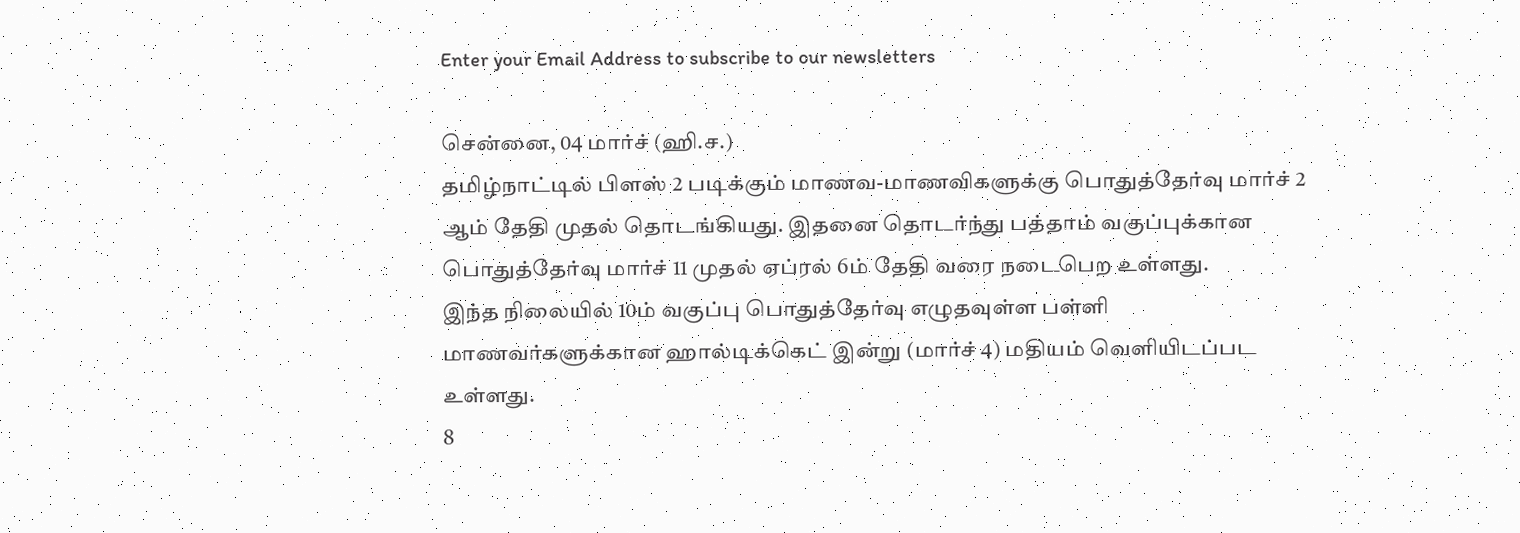Enter your Email Address to subscribe to our newsletters

சென்னை, 04 மார்ச் (ஹி.ச.)
தமிழ்நாட்டில் பிளஸ் 2 படிக்கும் மாணவ-மாணவிகளுக்கு பொதுத்தேர்வு மார்ச் 2 ஆம் தேதி முதல் தொடங்கியது. இதனை தொடர்ந்து பத்தாம் வகுப்புக்கான பொதுத்தேர்வு மார்ச் 11 முதல் ஏப்ரல் 6ம் தேதி வரை நடைபெற உள்ளது.
இந்த நிலையில் 10ம் வகுப்பு பொதுத்தேர்வு எழுதவுள்ள பள்ளி மாணவர்களுக்கான ஹால்டிக்கெட் இன்று (மார்ச் 4) மதியம் வெளியிடப்பட உள்ளது.
8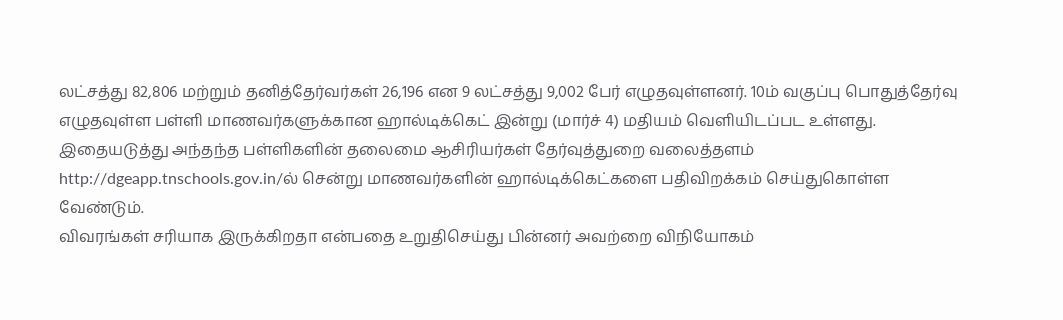லட்சத்து 82,806 மற்றும் தனித்தேர்வர்கள் 26,196 என 9 லட்சத்து 9,002 பேர் எழுதவுள்ளனர். 10ம் வகுப்பு பொதுத்தேர்வு எழுதவுள்ள பள்ளி மாணவர்களுக்கான ஹால்டிக்கெட் இன்று (மார்ச் 4) மதியம் வெளியிடப்பட உள்ளது.
இதையடுத்து அந்தந்த பள்ளிகளின் தலைமை ஆசிரியர்கள் தேர்வுத்துறை வலைத்தளம் http://dgeapp.tnschools.gov.in/ல் சென்று மாணவர்களின் ஹால்டிக்கெட்களை பதிவிறக்கம் செய்துகொள்ள வேண்டும்.
விவரங்கள் சரியாக இருக்கிறதா என்பதை உறுதிசெய்து பின்னர் அவற்றை விநியோகம்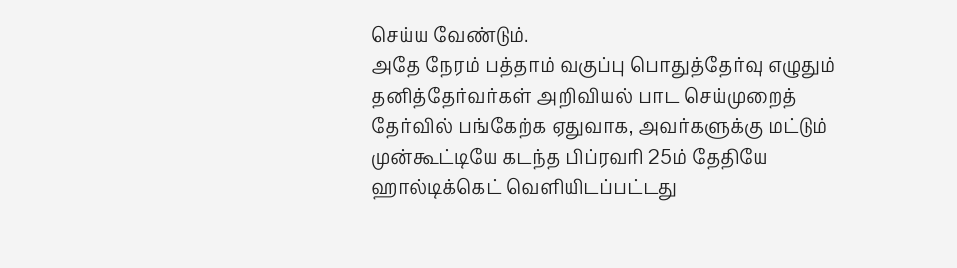செய்ய வேண்டும்.
அதே நேரம் பத்தாம் வகுப்பு பொதுத்தேர்வு எழுதும் தனித்தேர்வர்கள் அறிவியல் பாட செய்முறைத் தேர்வில் பங்கேற்க ஏதுவாக, அவர்களுக்கு மட்டும் முன்கூட்டியே கடந்த பிப்ரவரி 25ம் தேதியே ஹால்டிக்கெட் வெளியிடப்பட்டது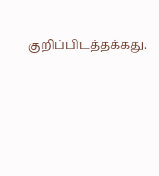குறிப்பிடத்தக்கது.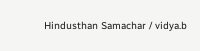Hindusthan Samachar / vidya.b